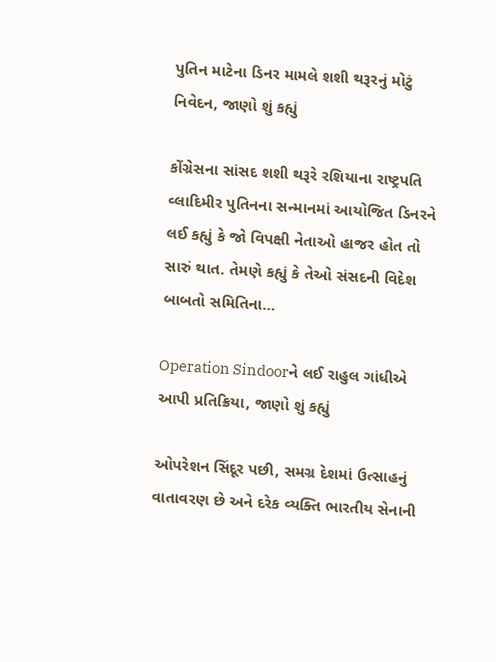પુતિન માટેના ડિનર મામલે શશી થરૂરનું મોટું નિવેદન, જાણો શું કહ્યું

કોંગ્રેસના સાંસદ શશી થરૂરે રશિયાના રાષ્ટ્રપતિ વ્લાદિમીર પુતિનના સન્માનમાં આયોજિત ડિનરને લઈ કહ્યું કે જો વિપક્ષી નેતાઓ હાજર હોત તો સારું થાત. તેમણે કહ્યું કે તેઓ સંસદની વિદેશ બાબતો સમિતિના…

Operation Sindoorને લઈ રાહુલ ગાંધીએ આપી પ્રતિક્રિયા, જાણો શું કહ્યું

ઓપરેશન સિંદૂર પછી, સમગ્ર દેશમાં ઉત્સાહનું વાતાવરણ છે અને દરેક વ્યક્તિ ભારતીય સેનાની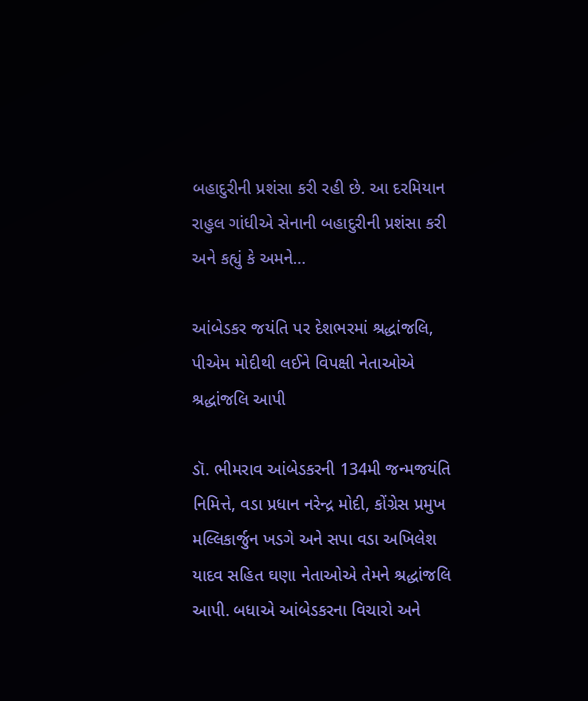બહાદુરીની પ્રશંસા કરી રહી છે. આ દરમિયાન રાહુલ ગાંધીએ સેનાની બહાદુરીની પ્રશંસા કરી અને કહ્યું કે અમને…

આંબેડકર જયંતિ પર દેશભરમાં શ્રદ્ધાંજલિ, પીએમ મોદીથી લઈને વિપક્ષી નેતાઓએ શ્રદ્ધાંજલિ આપી

ડૉ. ભીમરાવ આંબેડકરની 134મી જન્મજયંતિ નિમિત્તે, વડા પ્રધાન નરેન્દ્ર મોદી, કોંગ્રેસ પ્રમુખ મલ્લિકાર્જુન ખડગે અને સપા વડા અખિલેશ યાદવ સહિત ઘણા નેતાઓએ તેમને શ્રદ્ધાંજલિ આપી. બધાએ આંબેડકરના વિચારો અને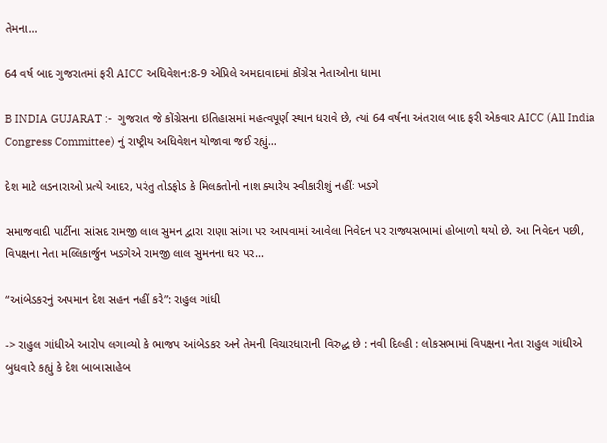તેમના…

64 વર્ષ બાદ ગુજરાતમાં ફરી AICC અધિવેશન:8-9 એપ્રિલે અમદાવાદમાં કોંગ્રેસ નેતાઓના ધામા

B INDIA GUJARAT :-  ગુજરાત જે કોંગ્રેસના ઇતિહાસમાં મહત્વપૂર્ણ સ્થાન ધરાવે છે, ત્યાં 64 વર્ષના અંતરાલ બાદ ફરી એકવાર AICC (All India Congress Committee) નું રાષ્ટ્રીય અધિવેશન યોજાવા જઈ રહ્યું…

દેશ માટે લડનારાઓ પ્રત્યે આદર, પરંતુ તોડફોડ કે મિલકતોનો નાશ ક્યારેય સ્વીકારીશું નહીંઃ ખડગે

સમાજવાદી પાર્ટીના સાંસદ રામજી લાલ સુમન દ્વારા રાણા સાંગા પર આપવામાં આવેલા નિવેદન પર રાજ્યસભામાં હોબાળો થયો છે. આ નિવેદન પછી, વિપક્ષના નેતા મલ્લિકાર્જુન ખડગેએ રામજી લાલ સુમનના ઘર પર…

“આંબેડકરનું અપમાન દેશ સહન નહીં કરે”: રાહુલ ગાંધી

-> રાહુલ ગાંધીએ આરોપ લગાવ્યો કે ભાજપ આંબેડકર અને તેમની વિચારધારાની વિરુદ્ધ છે : નવી દિલ્હી : લોકસભામાં વિપક્ષના નેતા રાહુલ ગાંધીએ બુધવારે કહ્યું કે દેશ બાબાસાહેબ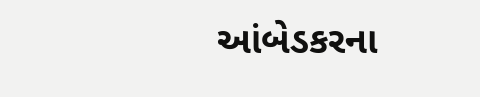આંબેડકરના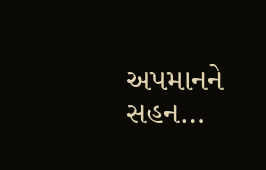અપમાનને સહન…